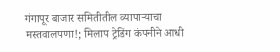गंगापूर बाजार समितीतील व्यापाऱ्याचा मस्तवालपणा!; मिलाप ट्रेडिंग कंपनीने आधी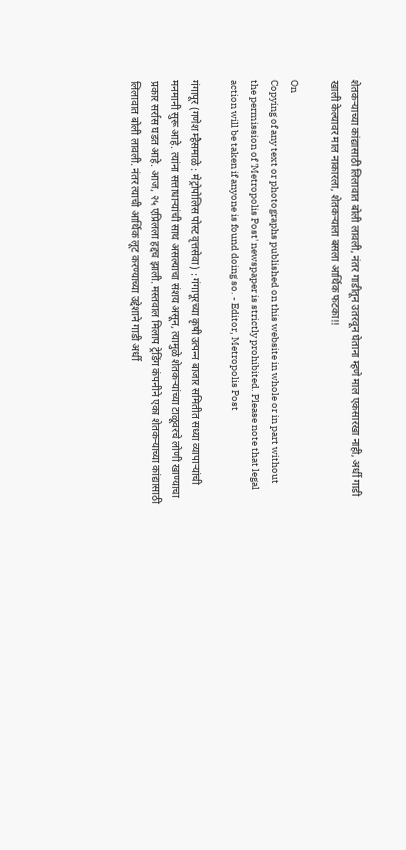शेतकऱ्याच्या कांद्यासाठी लिलावात बोली लावली, नंतर गाडीतून उतरवून घेताना म्हणे माल एकसारखा नाही, अर्धी गाडी खाली केल्यावर माल नाकारला, शेतकऱ्याला बसला आर्थिक फटका!!

On
Copying of any text or photographs published on this website in whole or in part without the permission of 'Metropolis Post' newspaper is strictly prohibited. Please note that legal action will be taken if anyone is found doing so. - Editor, Metropolis Post

गंगापूर (गणेश म्हैसमाळे : मेट्रोपोलिस पोस्ट वृत्तसेवा) : गंगापूरच्या कृषी उत्‍पन्‍न बाजार समितीत सध्या व्यापाऱ्यांची मनमानी सुरू आहे. त्‍यांना सत्ताधाऱ्यांची साथ असल्याचा संशय असून, त्‍यामुळे शेतकऱ्यांच्या टाळूवरचे लोणी खाण्याचा प्रकार सर्रास घडत आहे. आज, २५ एप्रिलला हद्दच झाली. मस्तवाल मिलाप ट्रेडिंग कंपनीने एका शेतकऱ्याच्या कांद्यासाठी लिलावात बोली लावली. नंतर त्‍याची आर्थिक लूट करण्याच्या उद्देशाने गाडी अर्धी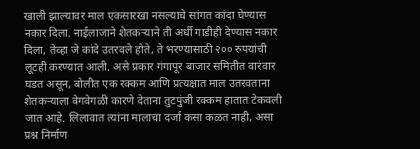खाली झाल्यावर माल एकसारखा नसल्याचे सांगत कांदा घेण्यास नकार दिला. नाईलाजाने शेतकऱ्याने ती अर्धी गाडीही देण्यास नकार दिला, तेव्हा जे कांदे उतरवले होते, ते भरण्यासाठी २०० रुपयांची लूटही करण्यात आली. असे प्रकार गंगापूर बाजार समितीत वारंवार घडत असून, बोलीत एक रक्कम आणि प्रत्‍यक्षात माल उतरवताना शेतकऱ्याला वेगवेगळी कारणे देताना तुटपुंजी रक्‍कम हातात टेकवली जात आहे. लिलावात त्‍यांना मालाचा दर्जा कसा कळत नाही, असा प्रश्न निर्माण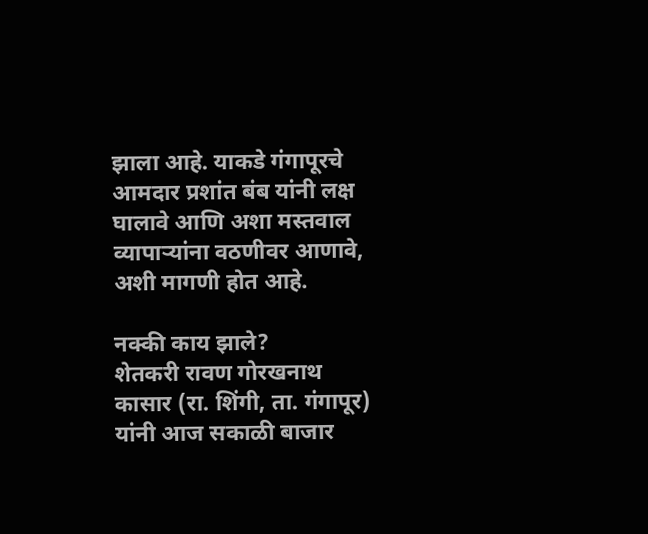झाला आहे. याकडे गंगापूरचे आमदार प्रशांत बंब यांनी लक्ष घालावे आणि अशा मस्तवाल व्यापाऱ्यांना वठणीवर आणावे, अशी मागणी होत आहे.

नक्की काय झाले?
शेतकरी रावण गोरखनाथ कासार (रा. शिंगी, ता. गंगापूर) यांनी आज सकाळी बाजार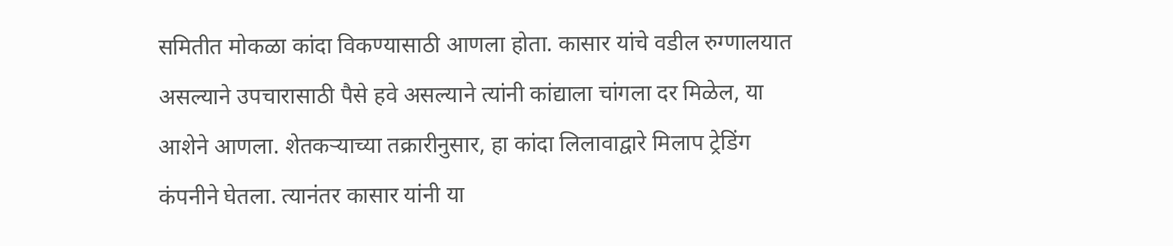समितीत मोकळा कांदा विकण्यासाठी आणला होता. कासार यांचे वडील रुग्णालयात असल्याने उपचारासाठी पैसे हवे असल्याने त्‍यांनी कांद्याला चांगला दर मिळेल, या आशेने आणला. शेतकऱ्याच्या तक्रारीनुसार, हा कांदा लिलावाद्वारे मिलाप ट्रेडिंग कंपनीने घेतला. त्यानंतर कासार यांनी या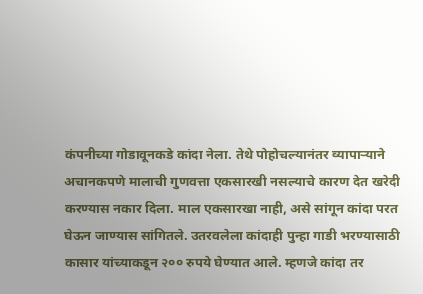कंपनीच्या गोडावूनकडे कांदा नेला. तेथे पोहोचल्यानंतर व्यापाऱ्याने अचानकपणे मालाची गुणवत्ता एकसारखी नसल्याचे कारण देत खरेदी करण्यास नकार दिला. माल एकसारखा नाही, असे सांगून कांदा परत घेऊन जाण्यास सांगितले. उतरवलेला कांदाही पुन्हा गाडी भरण्यासाठी कासार यांच्याकडून २०० रुपये घेण्यात आले. म्हणजे कांदा तर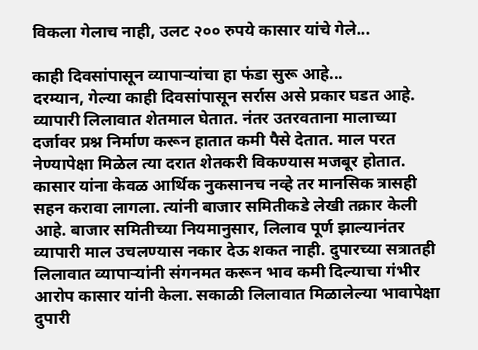विकला गेलाच नाही, उलट २०० रुपये कासार यांचे गेले...

काही दिवसांपासून व्यापाऱ्यांचा हा फंडा सुरू आहे...
दरम्‍यान, गेल्या काही दिवसांपासून सर्रास असे प्रकार घडत आहे. व्यापारी लिलावात शेतमाल घेतात. नंतर उतरवताना मालाच्या दर्जावर प्रश्न निर्माण करून हातात कमी पैसे देतात. माल परत नेण्यापेक्षा मिळेल त्‍या दरात शेतकरी विकण्यास मजबूर होतात. कासार यांना केवळ आर्थिक नुकसानच नव्हे तर मानसिक त्रासही सहन करावा लागला. त्यांनी बाजार समितीकडे लेखी तक्रार केली आहे. बाजार समितीच्या नियमानुसार, लिलाव पूर्ण झाल्यानंतर व्यापारी माल उचलण्यास नकार देऊ शकत नाही. दुपारच्या सत्रातही लिलावात व्यापाऱ्यांनी संगनमत करून भाव कमी दिल्याचा गंभीर आरोप कासार यांनी केला. सकाळी लिलावात मिळालेल्या भावापेक्षा दुपारी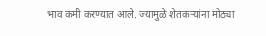भाव कमी करण्यात आले. ज्यामुळे शेतकऱ्यांना मोठ्या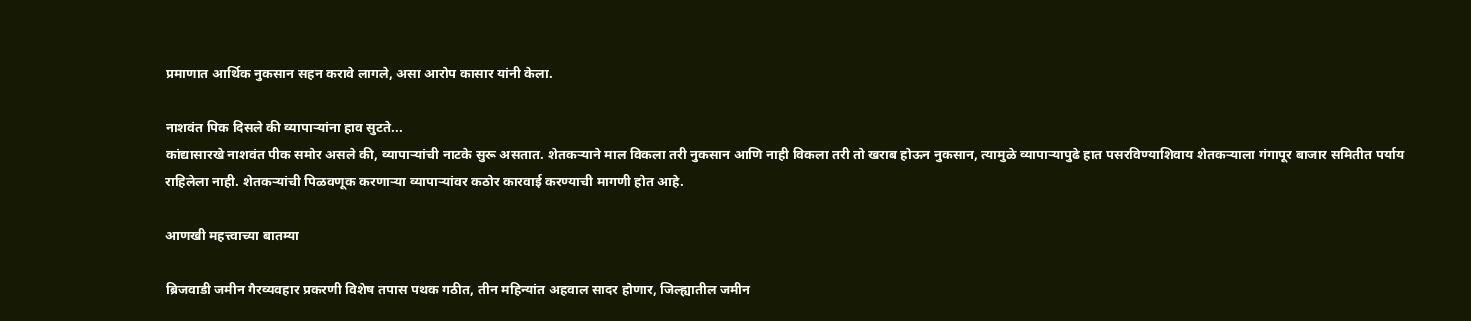प्रमाणात आर्थिक नुकसान सहन करावे लागले, असा आरोप कासार यांनी केला.

नाशवंत पिक दिसले की व्यापाऱ्यांना हाव सुटते...
कांद्यासारखे नाशवंत पीक समोर असले की, व्यापाऱ्यांची नाटके सुरू असतात. शेतकऱ्याने माल विकला तरी नुकसान आणि नाही विकला तरी तो खराब होऊन नुकसान, त्‍यामुळे व्यापाऱ्यापुढे हात पसरविण्याशिवाय शेतकऱ्याला गंगापूर बाजार समितीत पर्याय राहिलेला नाही. शेतकऱ्यांची पिळवणूक करणाऱ्या व्यापाऱ्यांवर कठोर कारवाई करण्याची मागणी होत आहे.

आणखी महत्त्वाच्या बातम्या

ब्रिजवाडी जमीन गैरव्यवहार प्रकरणी विशेष तपास पथक गठीत, तीन महिन्यांत अहवाल सादर होणार, जिल्ह्यातील जमीन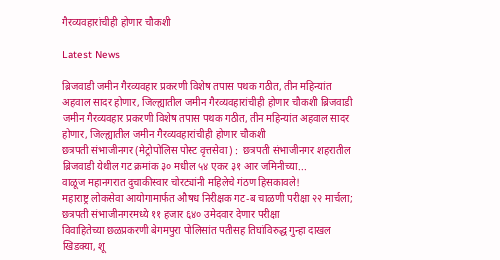गैरव्यवहारांचीही होणार चौकशी

Latest News

ब्रिजवाडी जमीन गैरव्यवहार प्रकरणी विशेष तपास पथक गठीत, तीन महिन्यांत अहवाल सादर होणार, जिल्ह्यातील जमीन गैरव्यवहारांचीही होणार चौकशी ब्रिजवाडी जमीन गैरव्यवहार प्रकरणी विशेष तपास पथक गठीत, तीन महिन्यांत अहवाल सादर होणार, जिल्ह्यातील जमीन गैरव्यवहारांचीही होणार चौकशी
छत्रपती संभाजीनगर (मेट्रोपोलिस पोस्ट वृत्तसेवा) :  छत्रपती संभाजीनगर शहरातील ब्रिजवाडी येथील गट क्रमांक ३० मधील ५४ एकर ३१ आर जमिनीच्या...
वाळूज महानगरात दुचाकीस्वार चोरट्यांनी महिलेचे गंठण हिसकावले!
महाराष्ट्र लोकसेवा आयोगामार्फत औषध निरीक्षक गट-ब चाळणी परीक्षा २२ मार्चला; छत्रपती संभाजीनगरमध्ये ११ हजार ६४० उमेदवार देणार परीक्षा
विवाहितेच्या छळप्रकरणी बेगमपुरा पोलिसांत पतीसह तिघांविरुद्ध गुन्हा दाखल
खिडक्या, शू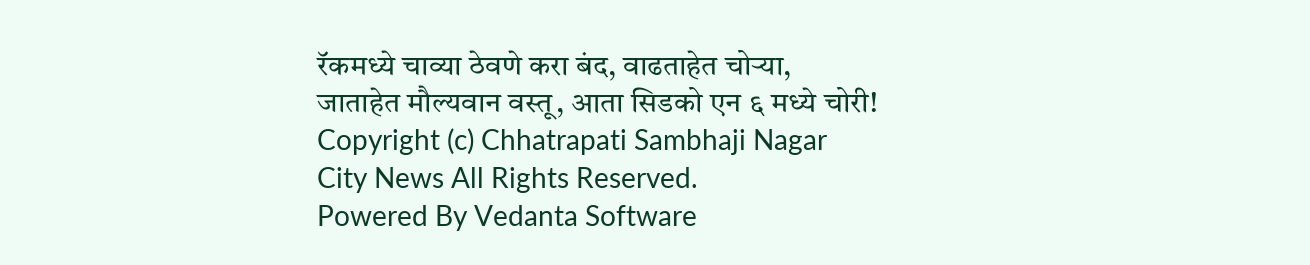रॅकमध्ये चाव्या ठेवणे करा बंद, वाढताहेत चोऱ्या, जाताहेत मौल्यवान वस्तू, आता सिडको एन ६ मध्ये चोरी!
Copyright (c) Chhatrapati Sambhaji Nagar City News All Rights Reserved.
Powered By Vedanta Software